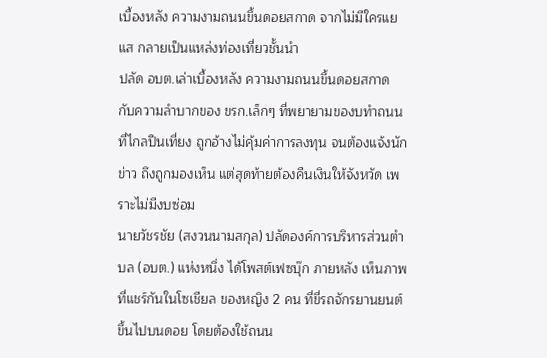เบื้องหลัง ความงามถนนขึ้นดอยสกาด จากไม่มีใครแยแส กลายเป็นแหล่งท่องเที่ยวชั้นนำ
ปลัด อบต.เล่าเบื้องหลัง ความงามถนนขึ้นดอยสกาด กับความลำบากของ ขรก.เล็กๆ ที่พยายามของบทำถนนที่ไกลปืนเที่ยง ถูกอ้างไม่คุ้มค่าการลงทุน จนต้องแจ้งนักข่าว ถึงถูกมองเห็น แต่สุดท้ายต้องคืนเงินให้จังหวัด เพราะไม่มีงบซ่อม
นายวัชรชัย (สงวนนามสกุล) ปลัดองค์การบริหารส่วนตำบล (อบต.) แห่งหนึ่ง ได้โพสต์เฟซบุ๊ก ภายหลัง เห็นภาพที่แชร์กันในโซเชียล ของหญิง 2 คน ที่ขี่รถจักรยานยนต์ขึ้นไปบนดอย โดยต้องใช้ถนน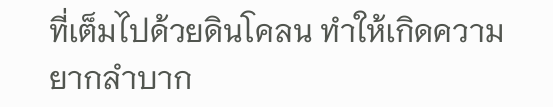ที่เต็มไปด้วยดินโคลน ทำให้เกิดความยากลำบาก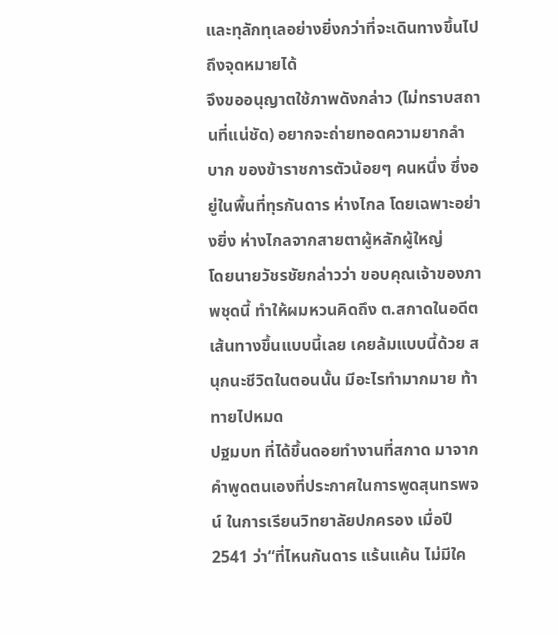และทุลักทุเลอย่างยิ่งกว่าที่จะเดินทางขึ้นไปถึงจุดหมายได้
จึงขออนุญาตใช้ภาพดังกล่าว (ไม่ทราบสถานที่แน่ชัด) อยากจะถ่ายทอดความยากลำบาก ของข้าราชการตัวน้อยๆ คนหนึ่ง ซึ่งอยู่ในพื้นที่ทุรกันดาร ห่างไกล โดยเฉพาะอย่างยิ่ง ห่างไกลจากสายตาผู้หลักผู้ใหญ่
โดยนายวัชรชัยกล่าวว่า ขอบคุณเจ้าของภาพชุดนี้ ทำให้ผมหวนคิดถึง ต.สกาดในอดีต เส้นทางขึ้นแบบนี้เลย เคยล้มแบบนี้ด้วย สนุกนะชีวิตในตอนนั้น มีอะไรทำมากมาย ท้าทายไปหมด
ปฐมบท ที่ได้ขึ้นดอยทำงานที่สกาด มาจากคำพูดตนเองที่ประกาศในการพูดสุนทรพจน์ ในการเรียนวิทยาลัยปกครอง เมื่อปี 2541 ว่า“ที่ไหนกันดาร แร้นแค้น ไม่มีใค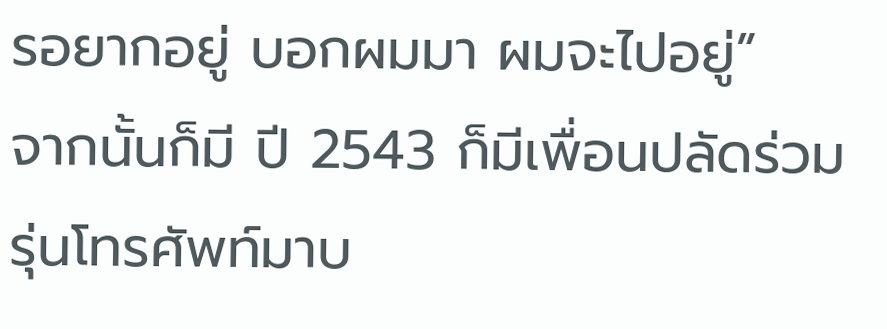รอยากอยู่ บอกผมมา ผมจะไปอยู่”
จากนั้นก็มี ปี 2543 ก็มีเพื่อนปลัดร่วมรุ่นโทรศัพท์มาบ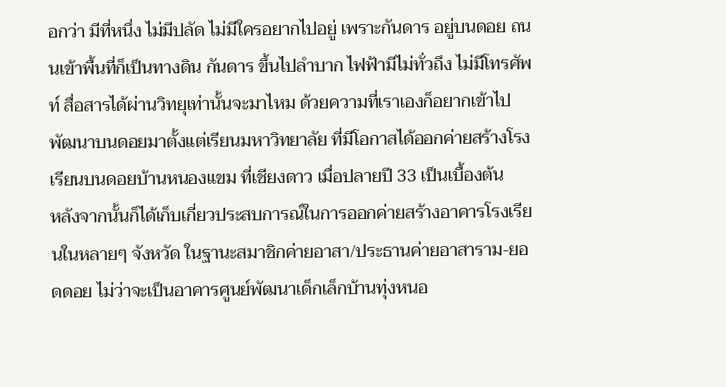อกว่า มีที่หนึ่ง ไม่มีปลัด ไม่มีใครอยากไปอยู่ เพราะกันดาร อยู่บนดอย ถนนเข้าพื้นที่ก็เป็นทางดิน กันดาร ขึ้นไปลำบาก ไฟฟ้ามีไม่ทั่วถึง ไม่มีโทรศัพท์ สื่อสารได้ผ่านวิทยุเท่านั้นจะมาไหม ด้วยความที่เราเองก็อยากเข้าไปพัฒนาบนดอยมาตั้งแต่เรียนมหาวิทยาลัย ที่มีโอกาสได้ออกค่ายสร้างโรงเรียนบนดอยบ้านหนองแขม ที่เชียงดาว เมื่อปลายปี 33 เป็นเบื้องต้น
หลังจากนั้นก็ได้เก็บเกี่ยวประสบการณ์ในการออกค่ายสร้างอาคารโรงเรียนในหลายๆ จังหวัด ในฐานะสมาชิกค่ายอาสา/ประธานค่ายอาสาราม-ยอดดอย ไม่ว่าจะเป็นอาคารศูนย์พัฒนาเด็กเล็กบ้านทุ่งหนอ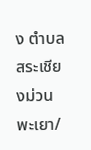ง ตำบลสระเชียงม่วน พะเยา/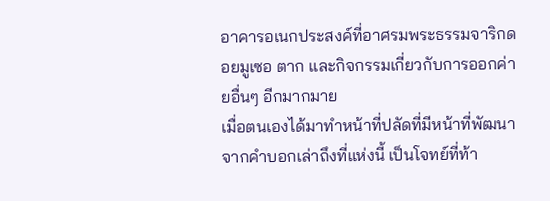อาคารอเนกประสงค์ที่อาศรมพระธรรมจาริกดอยมูเซอ ตาก และกิจกรรมเกี่ยวกับการออกค่ายอื่นๆ อีกมากมาย
เมื่อตนเองได้มาทำหน้าที่ปลัดที่มีหน้าที่พัฒนา จากคำบอกเล่าถึงที่แห่งนี้ เป็นโจทย์ที่ท้า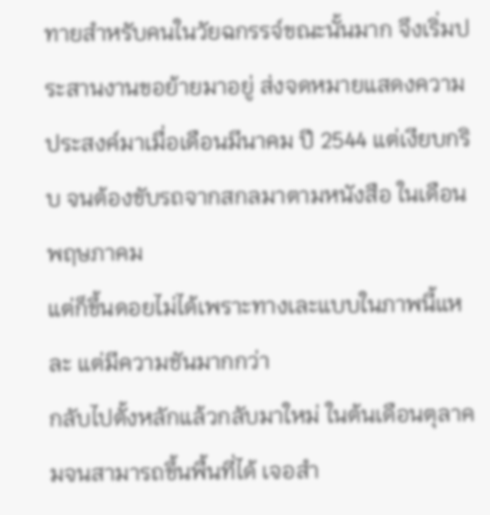ทายสำหรับคนในวัยฉกรรจ์ขณะนั้นมาก จึงเริ่มประสานงานขอย้ายมาอยู่ ส่งจดหมายแสดงความประสงค์มาเมื่อเดือนมีนาคม ปี 2544 แต่เงียบกริบ จนต้องขับรถจากสกลมาตามหนังสือ ในเดือนพฤษภาคม
แต่ก็ขึ้นดอยไม่ได้เพราะทางเละแบบในภาพนี้แหละ แต่มีความชันมากกว่า
กลับไปตั้งหลักแล้วกลับมาใหม่ ในต้นเดือนตุลาคมจนสามารถขึ้นพื้นที่ได้ เจอสำ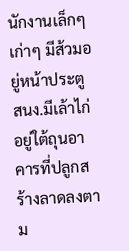นักงานเล็กๆ เก่าๆ มีส้วมอยู่หน้าประตู สนง.มีเล้าไก่อยู่ใต้ถุนอาคารที่ปลูกสร้างลาดลงตาม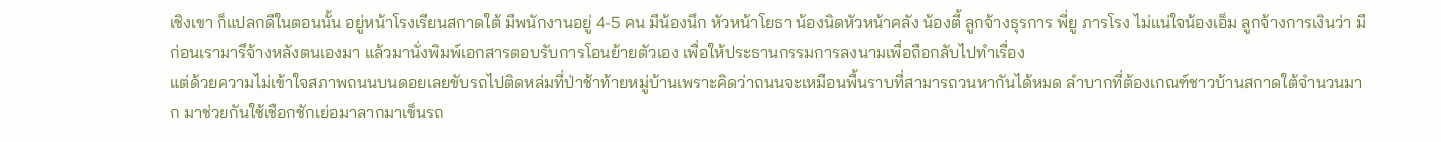เชิงเขา ก็แปลกดีในตอนนั้น อยู่หน้าโรงเรียนสกาดใต้ มีพนักงานอยู่ 4-5 คน มีน้องนึก หัวหน้าโยธา น้องนิดหัวหน้าคลัง น้องตี้ ลูกจ้างธุรการ พี่ยู ภารโรง ไม่แน่ใจน้องเอ็ม ลูกจ้างการเงินว่า มีก่อนเรามารึจ้างหลังตนเองมา แล้วมานั่งพิมพ์เอกสารตอบรับการโอนย้ายตัวเอง เพื่อให้ประธานกรรมการลงนามเพื่อถือกลับไปทำเรื่อง
แต่ด้วยความไม่เข้าใจสภาพถนนบนดอยเลยขับรถไปติดหล่มที่ป่าช้าท้ายหมู่บ้านเพราะคิดว่าถนนจะเหมือนพื้นราบที่สามารถวนหากันได้หมด ลำบากที่ต้องเกณฑ์ชาวบ้านสกาดใต้จำนวนมาก มาช่วยกันใช้เชือกชักเย่อมาลากมาเข็นรถ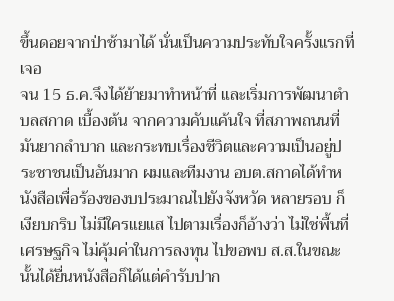ขึ้นดอยจากป่าช้ามาได้ นั่นเป็นความประทับใจครั้งแรกที่เจอ
จน 15 ธ.ค.จึงได้ย้ายมาทำหน้าที่ และเริ่มการพัฒนาตำบลสกาด เบื้องต้น จากความคับแค้นใจ ที่สภาพถนนที่มันยากลำบาก และกระทบเรื่องชีวิตและความเป็นอยู่ประชาชนเป็นอันมาก ผมและทีมงาน อบต.สกาดได้ทำหนังสือเพื่อร้องของบประมาณไปยังจังหวัด หลายรอบ ก็เงียบกริบ ไม่มีใครแยแส ไปตามเรื่องก็อ้างว่า ไม่ใช่พื้นที่เศรษฐกิจ ไม่คุ้มค่าในการลงทุน ไปขอพบ ส.ส.ในขณะนั้นได้ยื่นหนังสือก็ได้แต่คำรับปาก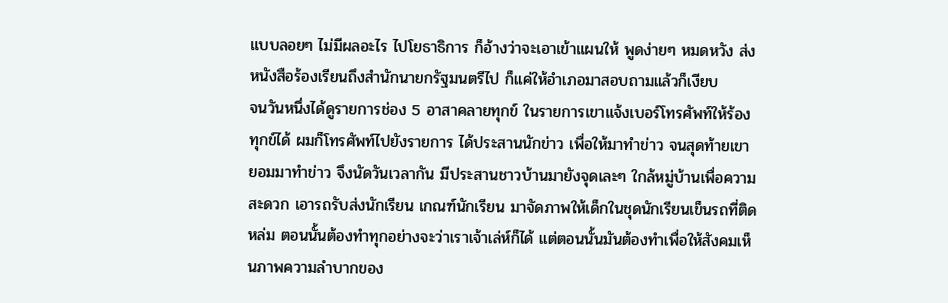แบบลอยๆ ไม่มีผลอะไร ไปโยธาธิการ ก็อ้างว่าจะเอาเข้าแผนให้ พูดง่ายๆ หมดหวัง ส่งหนังสือร้องเรียนถึงสำนักนายกรัฐมนตรีไป ก็แค่ให้อำเภอมาสอบถามแล้วก็เงียบ
จนวันหนึ่งได้ดูรายการช่อง 5 อาสาคลายทุกข์ ในรายการเขาแจ้งเบอร์โทรศัพท์ให้ร้องทุกข์ได้ ผมก็โทรศัพท์ไปยังรายการ ได้ประสานนักข่าว เพื่อให้มาทำข่าว จนสุดท้ายเขายอมมาทำข่าว จึงนัดวันเวลากัน มีประสานชาวบ้านมายังจุดเละๆ ใกล้หมู่บ้านเพื่อความสะดวก เอารถรับส่งนักเรียน เกณฑ์นักเรียน มาจัดภาพให้เด็กในชุดนักเรียนเข็นรถที่ติดหล่ม ตอนนั้นต้องทำทุกอย่างจะว่าเราเจ้าเล่ห์ก็ได้ แต่ตอนนั้นมันต้องทำเพื่อให้สังคมเห็นภาพความลำบากของ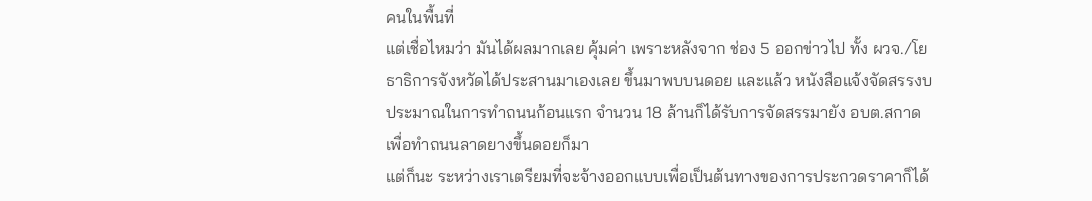คนในพื้นที่
แต่เชื่อไหมว่า มันได้ผลมากเลย คุ้มค่า เพราะหลังจาก ช่อง 5 ออกข่าวไป ทั้ง ผวจ./โยธาธิการจังหวัดได้ประสานมาเองเลย ขึ้นมาพบบนดอย และแล้ว หนังสือแจ้งจัดสรรงบประมาณในการทำถนนก้อนแรก จำนวน 18 ล้านก็ได้รับการจัดสรรมายัง อบต.สกาด เพื่อทำถนนลาดยางขึ้นดอยก็มา
แต่ก็นะ ระหว่างเราเตรียมที่จะจ้างออกแบบเพื่อเป็นต้นทางของการประกวดราคาก็ได้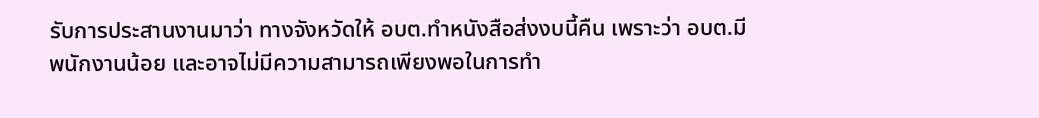รับการประสานงานมาว่า ทางจังหวัดให้ อบต.ทำหนังสือส่งงบนี้คืน เพราะว่า อบต.มีพนักงานน้อย และอาจไม่มีความสามารถเพียงพอในการทำ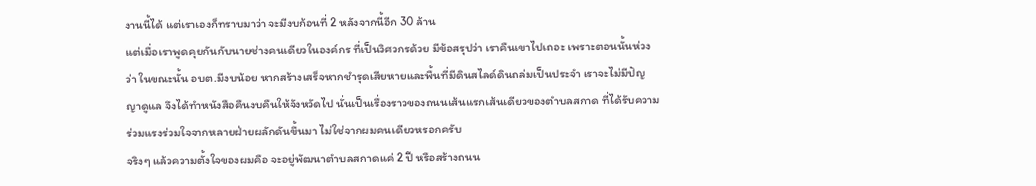งานนี้ได้ แต่เราเองก็ทราบมาว่า จะมีงบก้อนที่ 2 หลังจากนี้อีก 30 ล้าน
แต่เมื่อเราพูดคุยกันกับนายช่างคนเดียวในองค์กร ที่เป็นวิศวกรด้วย มีข้อสรุปว่า เราคืนเขาไปเถอะ เพราะตอนนั้นห่วงว่า ในขณะนั้น อบต.มีงบน้อย หากสร้างเสร็จหากชำรุดเสียหายและพื้นที่มีดินสไลด์ดินถล่มเป็นประจำ เราจะไม่มีปัญญาดูแล จึงได้ทำหนังสือคืนงบคืนให้จังหวัดไป นั่นเป็นเรื่องราวของถนนเส้นแรกเส้นเดียวของตำบลสกาด ที่ได้รับความร่วมแรงร่วมใจจากหลายฝ่ายผลักดันขึ้นมา ไม่ใช่จากผมคนเดียวหรอกครับ
จริงๆ แล้วความตั้งใจของผมคือ จะอยู่พัฒนาตำบลสกาดแค่ 2 ปี หรือสร้างถนน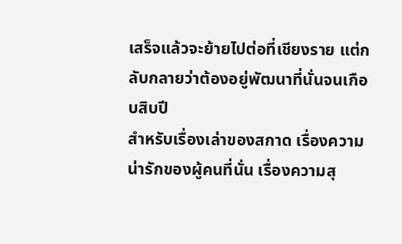เสร็จแล้วจะย้ายไปต่อที่เชียงราย แต่กลับกลายว่าต้องอยู่พัฒนาที่นั่นจนเกือบสิบปี
สำหรับเรื่องเล่าของสกาด เรื่องความน่ารักของผู้คนที่นั่น เรื่องความสุ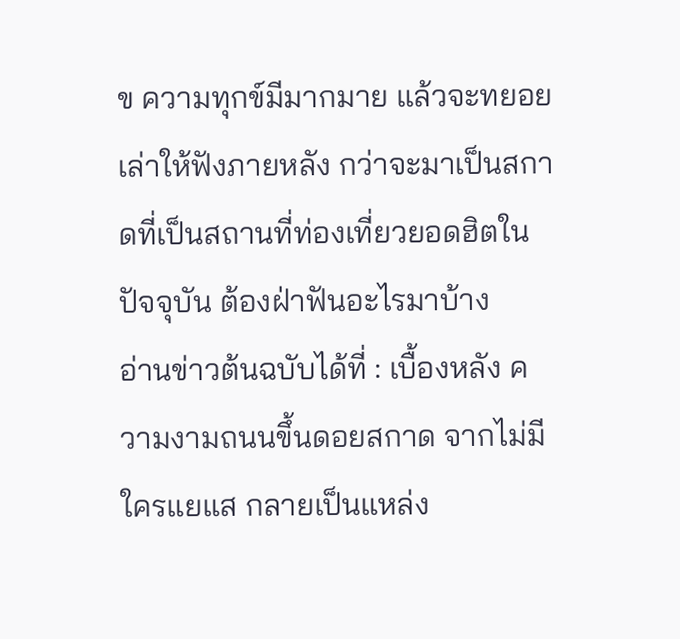ข ความทุกข์มีมากมาย แล้วจะทยอยเล่าให้ฟังภายหลัง กว่าจะมาเป็นสกาดที่เป็นสถานที่ท่องเที่ยวยอดฮิตในปัจจุบัน ต้องฝ่าฟันอะไรมาบ้าง
อ่านข่าวต้นฉบับได้ที่ : เบื้องหลัง ความงามถนนขึ้นดอยสกาด จากไม่มีใครแยแส กลายเป็นแหล่ง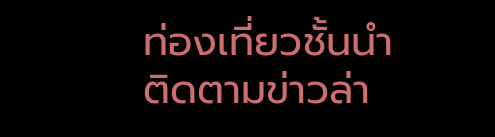ท่องเที่ยวชั้นนำ
ติดตามข่าวล่า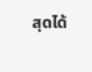สุดได้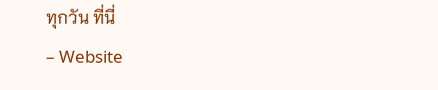ทุกวัน ที่นี่
– Website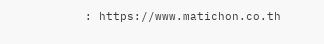: https://www.matichon.co.th